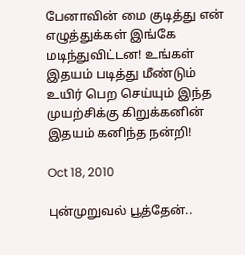பேனாவின் மை குடித்து என் எழுத்துக்கள் இங்கே மடிந்துவிட்டன! உங்கள் இதயம் படித்து மீண்டும் உயிர் பெற செய்யும் இந்த முயற்சிக்கு கிறுக்கனின் இதயம் கனிந்த நன்றி!

Oct 18, 2010

புன்முறுவல் பூத்தேன்..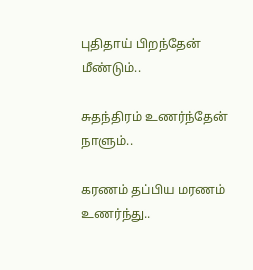புதிதாய் பிறந்தேன்
மீண்டும்..

சுதந்திரம் உணர்ந்தேன்
நாளும்..

கரணம் தப்பிய மரணம்
உணர்ந்து..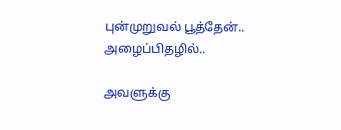புன்முறுவல் பூத்தேன்..
அழைப்பிதழில்..

அவளுக்கு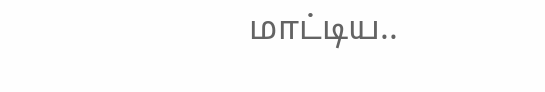மாட்டிய..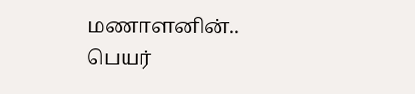மணாளனின்..
பெயர்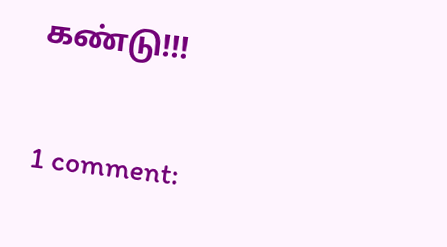கண்டு!!!


1 comment: